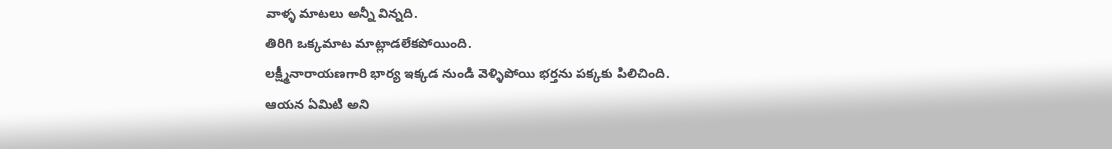వాళ్ళ మాటలు అన్నీ విన్నది.
తిరిగి ఒక్కమాట మాట్లాడలేకపోయింది.
లక్ష్మీనారాయణగారి భార్య ఇక్కడ నుండి వెళ్ళిపోయి భర్తను పక్కకు పిలిచింది.
ఆయన ఏమిటి అని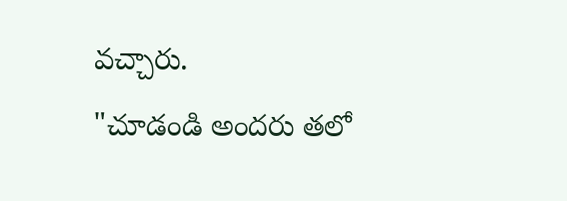వచ్చారు.
"చూడండి అందరు తలో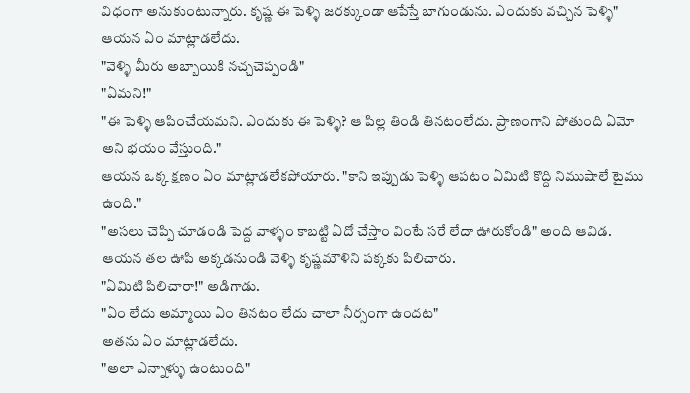విధంగా అనుకుంటున్నారు. కృష్ణ ఈ పెళ్ళి జరక్కుండా ఆపేస్తే బాగుండును. ఎందుకు వచ్చిన పెళ్ళి" ఆయన ఏం మాట్లాడలేదు.
"వెళ్ళి మీరు అబ్బాయికి నచ్చచెప్పండి"
"ఏమని!"
"ఈ పెళ్ళి ఆపించేయమని. ఎందుకు ఈ పెళ్ళి? ఆ పిల్ల తిండి తినటంలేదు. ప్రాణంగాని పోతుంది ఏమో అని భయం వేస్తుంది."
ఆయన ఒక్క క్షణం ఏం మాట్లాడలేకపోయారు. "కాని ఇప్పుడు పెళ్ళి ఆపటం ఏమిటి కొద్ది నిముషాలే టైము ఉంది."
"అసలు చెప్పి చూడండి పెద్ద వాళ్ళం కాబట్టి ఏదో చేస్తాం వింటే సరే లేదా ఊరుకోండి" అంది ఆవిడ.
ఆయన తల ఊపి అక్కడనుండి వెళ్ళి కృష్ణమౌళిని పక్కకు పిలిచారు.
"ఏమిటి పిలిచారా!" అడిగాడు.
"ఏం లేదు అమ్మాయి ఏం తినటం లేదు చాలా నీర్సంగా ఉందట"
అతను ఏం మాట్లాడలేదు.
"అలా ఎన్నాళ్ళు ఉంటుంది"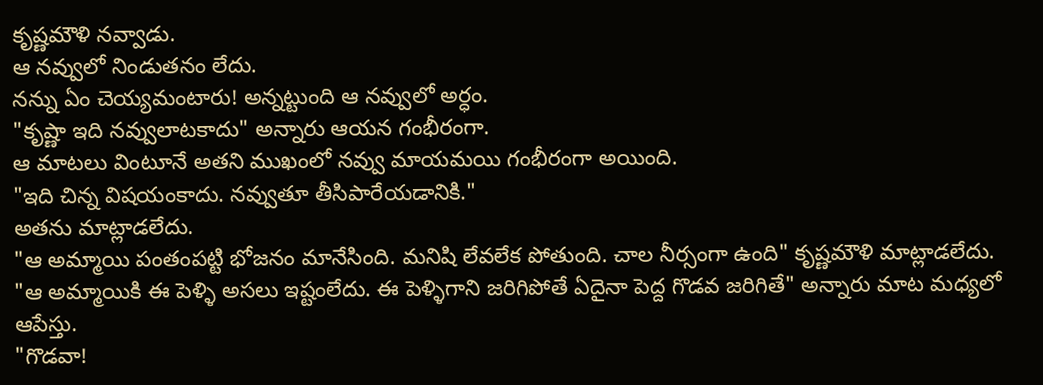కృష్ణమౌళి నవ్వాడు.
ఆ నవ్వులో నిండుతనం లేదు.
నన్ను ఏం చెయ్యమంటారు! అన్నట్టుంది ఆ నవ్వులో అర్ధం.
"కృష్ణా ఇది నవ్వులాటకాదు" అన్నారు ఆయన గంభీరంగా.
ఆ మాటలు వింటూనే అతని ముఖంలో నవ్వు మాయమయి గంభీరంగా అయింది.
"ఇది చిన్న విషయంకాదు. నవ్వుతూ తీసిపారేయడానికి."
అతను మాట్లాడలేదు.
"ఆ అమ్మాయి పంతంపట్టి భోజనం మానేసింది. మనిషి లేవలేక పోతుంది. చాల నీర్సంగా ఉంది" కృష్ణమౌళి మాట్లాడలేదు.
"ఆ అమ్మాయికి ఈ పెళ్ళి అసలు ఇష్టంలేదు. ఈ పెళ్ళిగాని జరిగిపోతే ఏదైనా పెద్ద గొడవ జరిగితే" అన్నారు మాట మధ్యలో ఆపేస్తు.
"గొడవా!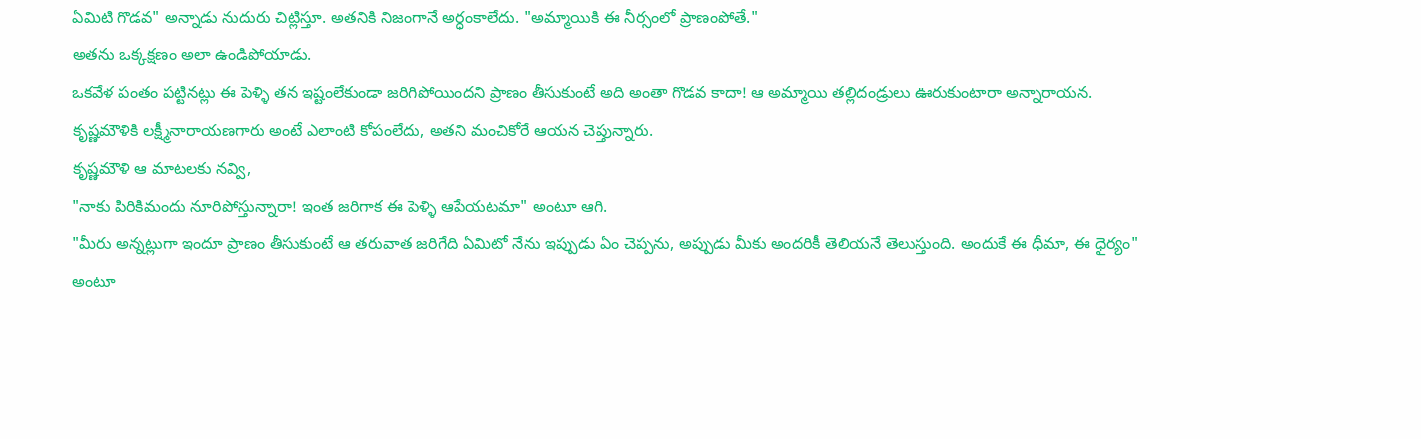ఏమిటి గొడవ" అన్నాడు నుదురు చిట్లిస్తూ. అతనికి నిజంగానే అర్ధంకాలేదు. "అమ్మాయికి ఈ నీర్సంలో ప్రాణంపోతే."
అతను ఒక్కక్షణం అలా ఉండిపోయాడు.
ఒకవేళ పంతం పట్టినట్లు ఈ పెళ్ళి తన ఇష్టంలేకుండా జరిగిపోయిందని ప్రాణం తీసుకుంటే అది అంతా గొడవ కాదా! ఆ అమ్మాయి తల్లిదండ్రులు ఊరుకుంటారా అన్నారాయన.
కృష్ణమౌళికి లక్ష్మీనారాయణగారు అంటే ఎలాంటి కోపంలేదు, అతని మంచికోరే ఆయన చెప్తున్నారు.
కృష్ణమౌళి ఆ మాటలకు నవ్వి,
"నాకు పిరికిమందు నూరిపోస్తున్నారా! ఇంత జరిగాక ఈ పెళ్ళి ఆపేయటమా" అంటూ ఆగి.
"మీరు అన్నట్లుగా ఇందూ ప్రాణం తీసుకుంటే ఆ తరువాత జరిగేది ఏమిటో నేను ఇప్పుడు ఏం చెప్పను, అప్పుడు మీకు అందరికీ తెలియనే తెలుస్తుంది. అందుకే ఈ ధీమా, ఈ ధైర్యం" అంటూ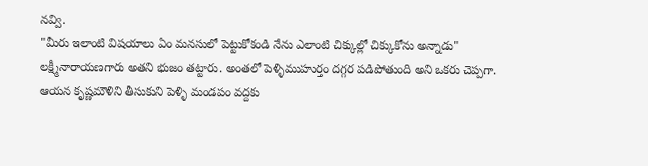నవ్వి.
"మీరు ఇలాంటి విషయాలు ఏం మనసులో పెట్టుకోకండి నేను ఎలాంటి చిక్కుల్లో చిక్కుకోను అన్నాడు"
లక్ష్మీనారాయణగారు అతని భుజం తట్టారు. అంతలో పెళ్ళిముహుర్తం దగ్గర పడిపోతుంది అని ఒకరు చెప్పగా.
ఆయన కృష్ణమౌళిని తీసుకుని పెళ్ళి మండపం వద్దకు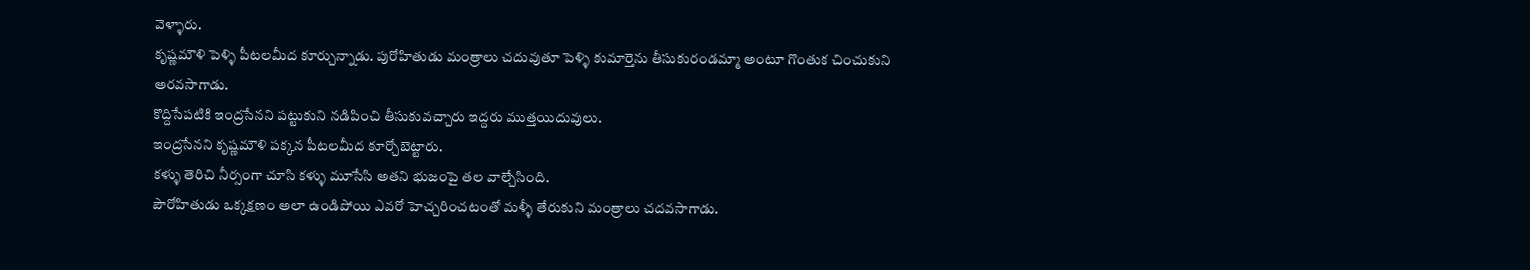వెళ్ళారు.
కృష్ణమౌళి పెళ్ళి పీటలమీద కూర్చున్నాడు. పురోహితుడు మంత్రాలు చదువుతూ పెళ్ళి కుమార్తెను తీసుకురండమ్మా అంటూ గొంతుక చించుకుని అరవసాగాడు.
కొద్దిసేపటికి ఇంద్రసేనని పట్టుకుని నడిపించి తీసుకువచ్చారు ఇద్దరు ముత్తయిదువులు.
ఇంద్రసేనని కృష్ణమౌళి పక్కన పీటలమీద కూర్చోబెట్టారు.
కళ్ళు తెరిచి నీర్సంగా చూసి కళ్ళు మూసేసి అతని భుజంపై తల వాల్చేసింది.
పౌరోహితుడు ఒక్కక్షణం అలా ఉండిపోయి ఎవరో హెచ్చరించటంతో మళ్ళీ తేరుకుని మంత్రాలు చదవసాగాడు.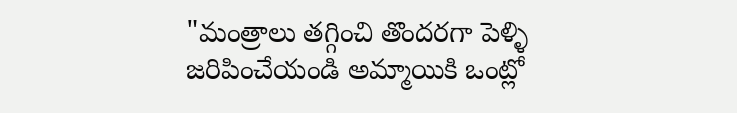"మంత్రాలు తగ్గించి తొందరగా పెళ్ళి జరిపించేయండి అమ్మాయికి ఒంట్లో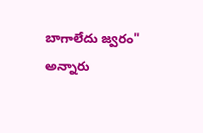బాగాలేదు జ్వరం" అన్నారు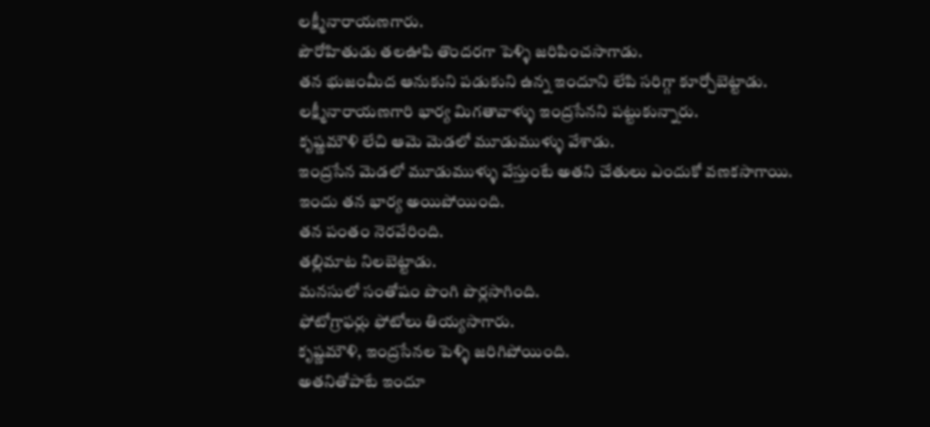లక్ష్మీనారాయణగారు.
పౌరోహితుడు తలఊపి తొందరగా పెళ్ళి జరిపించసాగాడు.
తన భుజంమీద ఆనుకుని పడుకుని ఉన్న ఇందూని లేపి సరిగ్గా కూర్చోబెట్టాడు.
లక్ష్మీనారాయణగారి భార్య మిగతావాళ్ళు ఇంద్రసేనని పట్టుకున్నారు.
కృష్ణమౌళి లేచి ఆమె మెడలో మూడుముళ్ళు వేశాడు.
ఇంద్రసేన మెడలో మూడుముళ్ళు వేస్తుంటే అతని చేతులు ఎందుకో వణకసాగాయి.
ఇందు తన భార్య అయిపోయింది.
తన పంతం నెరవేరింది.
తల్లిమాట నిలబెట్టాడు.
మనసులో సంతోషం పొంగి పొర్లసాగింది.
ఫోటోగ్రాఫర్లు ఫోటోలు తియ్యసాగారు.
కృష్ణమౌళి, ఇంద్రసేనల పెళ్ళి జరిగిపోయింది.
అతనితోపాటే ఇందూ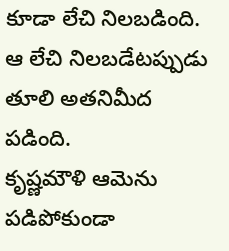కూడా లేచి నిలబడింది.
ఆ లేచి నిలబడేటప్పుడు తూలి అతనిమీద పడింది.
కృష్ణమౌళి ఆమెను పడిపోకుండా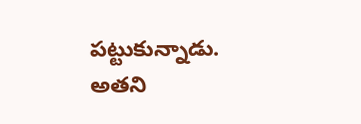పట్టుకున్నాడు.
అతని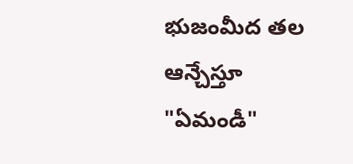భుజంమీద తల ఆన్చేస్తూ "ఏమండీ"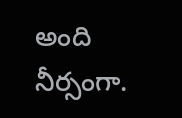అంది నీర్సంగా.